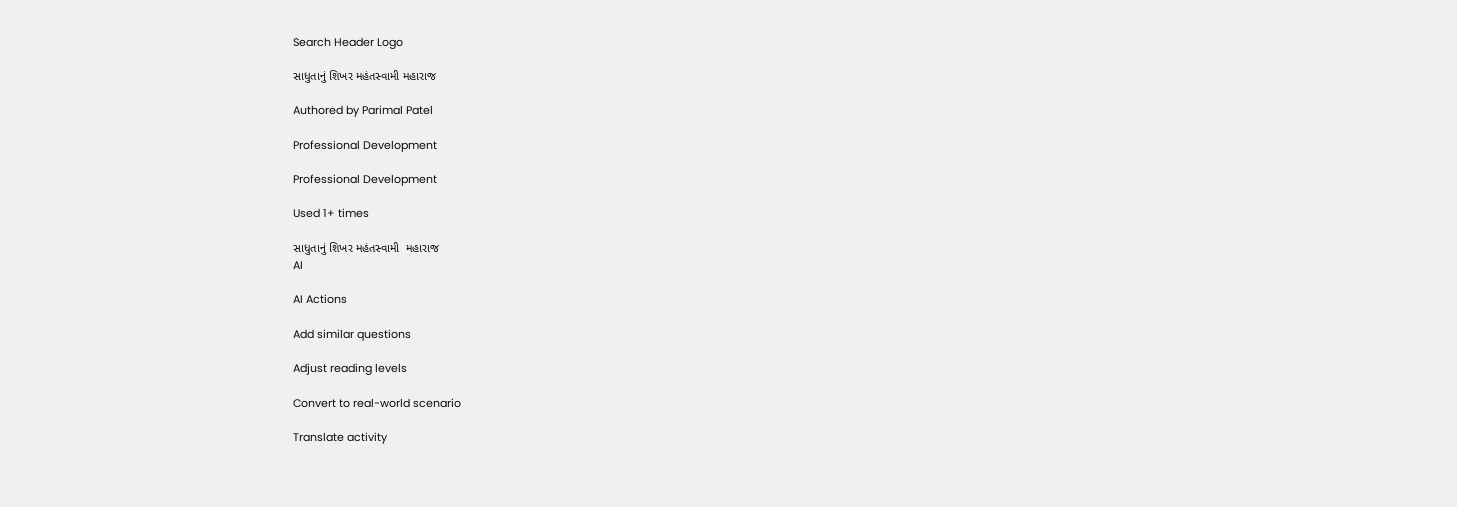Search Header Logo

સાધુતાનું શિખર મહંતસ્વામી મહારાજ

Authored by Parimal Patel

Professional Development

Professional Development

Used 1+ times

સાધુતાનું શિખર મહંતસ્વામી  મહારાજ
AI

AI Actions

Add similar questions

Adjust reading levels

Convert to real-world scenario

Translate activity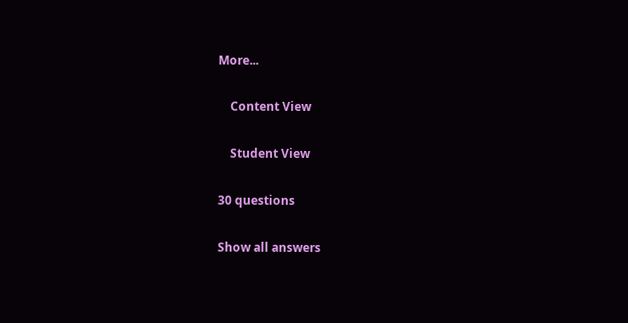More...

    Content View

    Student View

30 questions

Show all answers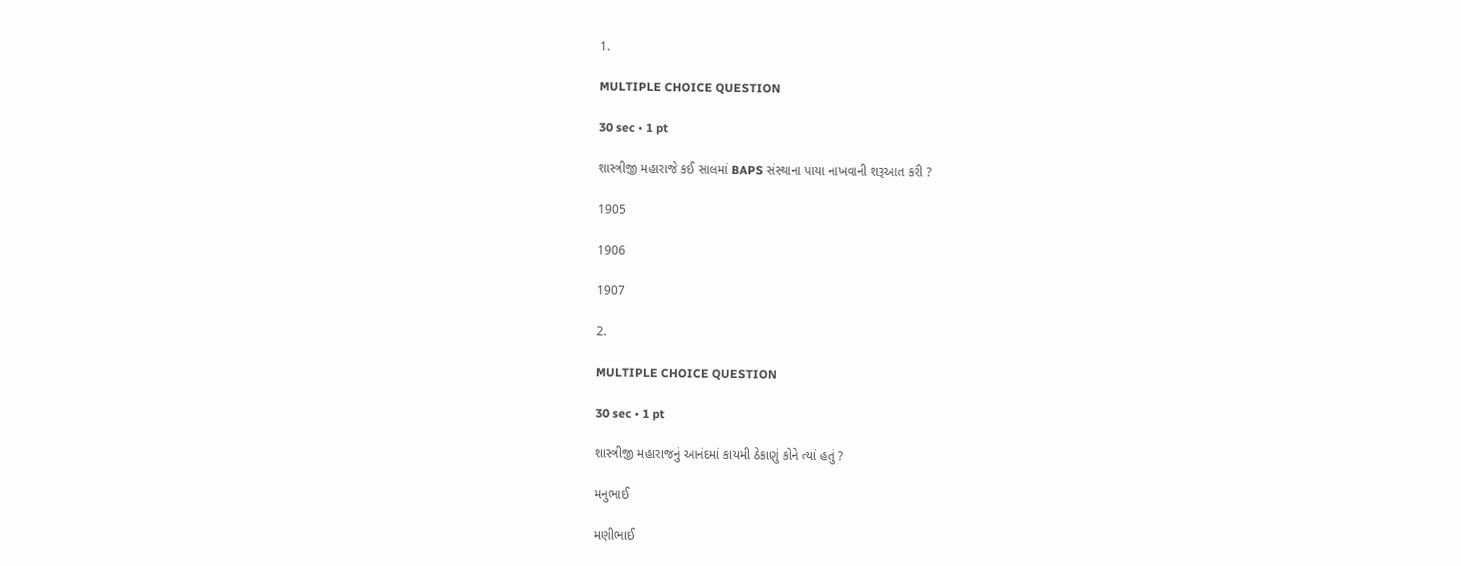1.

MULTIPLE CHOICE QUESTION

30 sec • 1 pt

શાસ્ત્રીજી મહારાજે કઈ સાલમાં BAPS સંસ્થાના પાયા નાખવાની શરૂઆત કરી ?

1905

1906

1907

2.

MULTIPLE CHOICE QUESTION

30 sec • 1 pt

શાસ્ત્રીજી મહારાજનું આનંદમાં કાયમી ઠેકાણું કોને ત્યાં હતું ?

મનુભાઈ

મણીભાઈ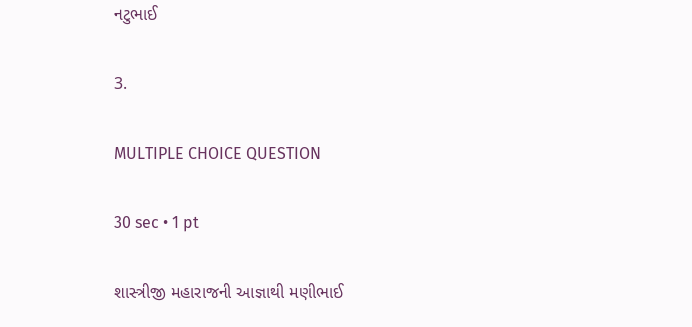નટુભાઈ

3.

MULTIPLE CHOICE QUESTION

30 sec • 1 pt

શાસ્ત્રીજી મહારાજની આજ્ઞાથી મણીભાઈ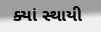ક્યાં સ્થાયી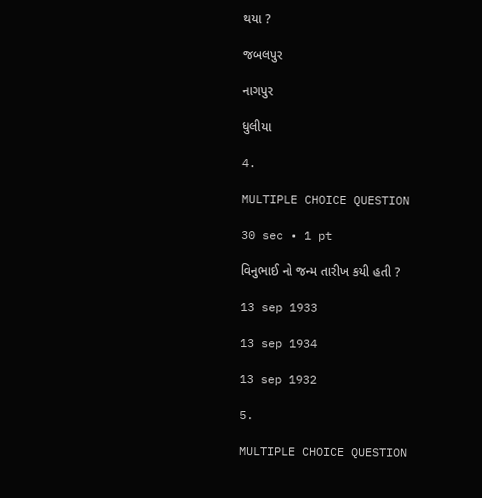થયા ?

જબલપુર

નાગપુર

ધુલીયા

4.

MULTIPLE CHOICE QUESTION

30 sec • 1 pt

વિનુભાઈ નો જન્મ તારીખ કયી હતી ?

13 sep 1933

13 sep 1934

13 sep 1932

5.

MULTIPLE CHOICE QUESTION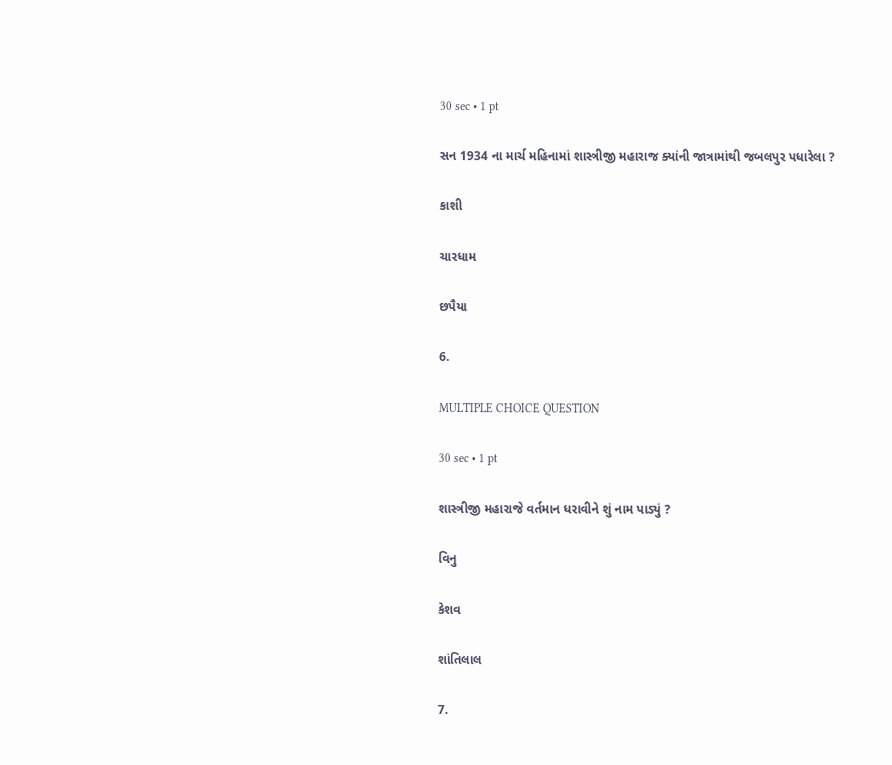30 sec • 1 pt

સન 1934 ના માર્ચ મહિનામાં શાસ્ત્રીજી મહારાજ ક્યાંની જાત્રામાંથી જબલપુર પધારેલા ?

કાશી

ચારધામ

છપૈયા

6.

MULTIPLE CHOICE QUESTION

30 sec • 1 pt

શાસ્ત્રીજી મહારાજે વર્તમાન ધરાવીને શું નામ પાડ્યું ?

વિનુ

કેશવ

શાંતિલાલ

7.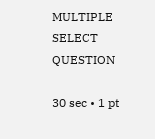MULTIPLE SELECT QUESTION

30 sec • 1 pt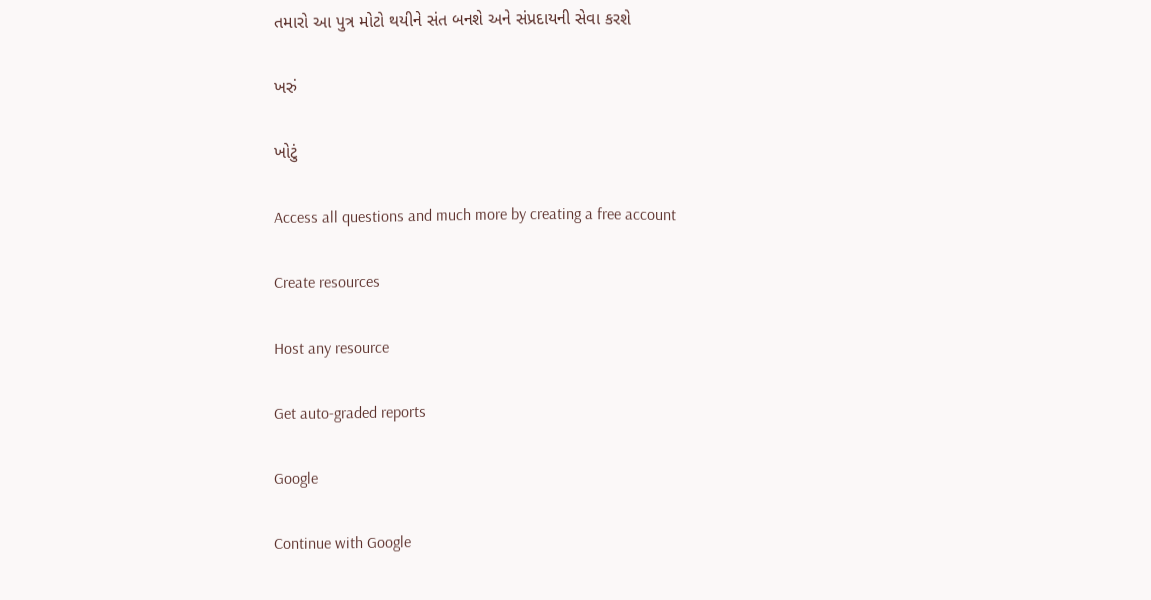તમારો આ પુત્ર મોટો થયીને સંત બનશે અને સંપ્રદાયની સેવા કરશે

ખરું

ખોટું

Access all questions and much more by creating a free account

Create resources

Host any resource

Get auto-graded reports

Google

Continue with Google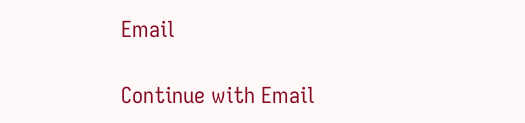Email

Continue with Email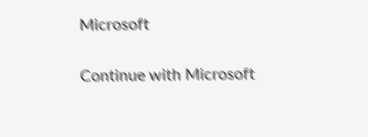Microsoft

Continue with Microsoft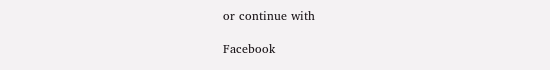or continue with

Facebook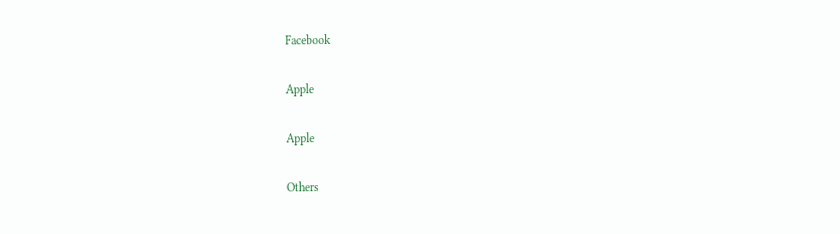Facebook

Apple

Apple

Others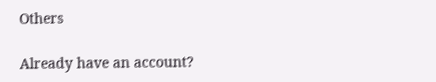Others

Already have an account?